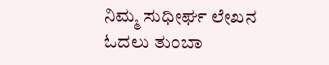ನಿಮ್ಮ ಸುಧೀರ್ಘ ಲೇಖನ ಓದಲು ತುಂಬಾ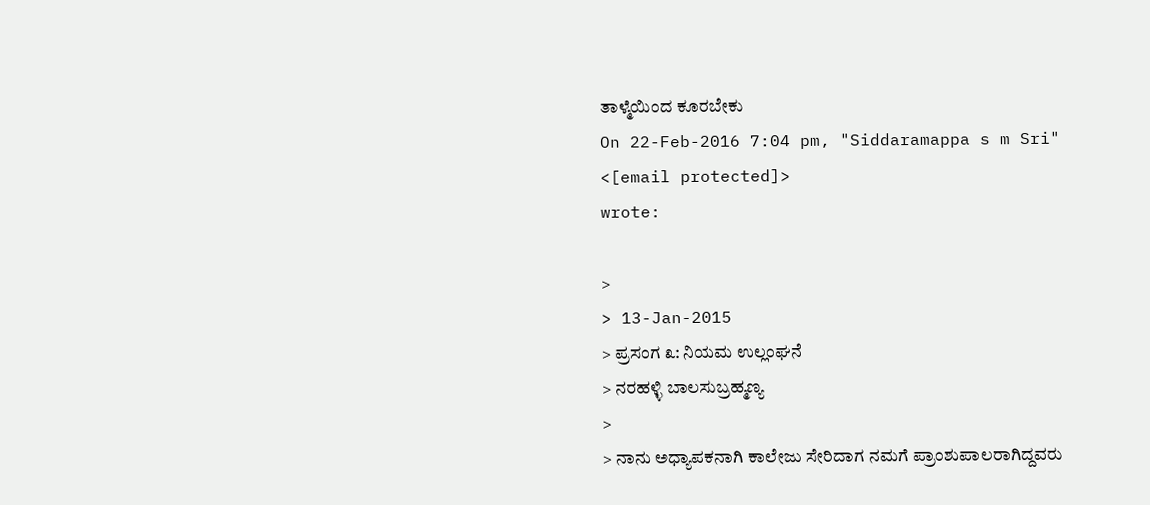ತಾಳ್ಮೆಯಿಂದ ಕೂರಬೇಕು
On 22-Feb-2016 7:04 pm, "Siddaramappa s m Sri" <[email protected]>
wrote:

>
> 13-Jan-2015
> ಪ್ರಸಂಗ ೩: ನಿಯಮ ಉಲ್ಲಂಘನೆ
> ನರಹಳ್ಳಿ ಬಾಲಸುಬ್ರಹ್ಮಣ್ಯ
>
> ನಾನು ಅಧ್ಯಾಪಕನಾಗಿ ಕಾಲೇಜು ಸೇರಿದಾಗ ನಮಗೆ ಪ್ರಾಂಶುಪಾಲರಾಗಿದ್ದವರು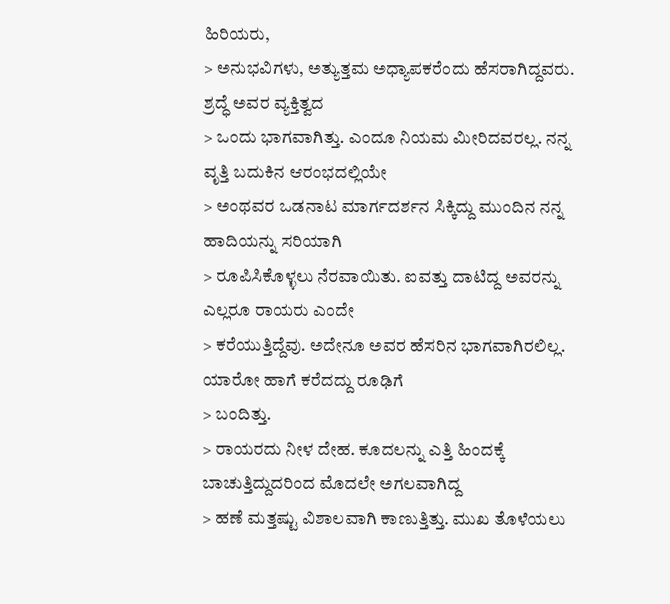ಹಿರಿಯರು,
> ಅನುಭವಿಗಳು, ಅತ್ಯುತ್ತಮ ಅಧ್ಯಾಪಕರೆಂದು ಹೆಸರಾಗಿದ್ದವರು. ಶ್ರದ್ಧೆ ಅವರ ವ್ಯಕ್ತಿತ್ವದ
> ಒಂದು ಭಾಗವಾಗಿತ್ತು. ಎಂದೂ ನಿಯಮ ಮೀರಿದವರಲ್ಲ. ನನ್ನ ವೃತ್ತಿ ಬದುಕಿನ ಆರಂಭದಲ್ಲಿಯೇ
> ಅಂಥವರ ಒಡನಾಟ ಮಾರ್ಗದರ್ಶನ ಸಿಕ್ಕಿದ್ದು ಮುಂದಿನ ನನ್ನ ಹಾದಿಯನ್ನು ಸರಿಯಾಗಿ
> ರೂಪಿಸಿಕೊಳ್ಳಲು ನೆರವಾಯಿತು. ಐವತ್ತು ದಾಟಿದ್ದ ಅವರನ್ನು ಎಲ್ಲರೂ ರಾಯರು ಎಂದೇ
> ಕರೆಯುತ್ತಿದ್ದೆವು. ಅದೇನೂ ಅವರ ಹೆಸರಿನ ಭಾಗವಾಗಿರಲಿಲ್ಲ. ಯಾರೋ ಹಾಗೆ ಕರೆದದ್ದು ರೂಢಿಗೆ
> ಬಂದಿತ್ತು.
> ರಾಯರದು ನೀಳ ದೇಹ. ಕೂದಲನ್ನು ಎತ್ತಿ ಹಿಂದಕ್ಕೆ ಬಾಚುತ್ತಿದ್ದುದರಿಂದ ಮೊದಲೇ ಅಗಲವಾಗಿದ್ದ
> ಹಣೆ ಮತ್ತಷ್ಟು ವಿಶಾಲವಾಗಿ ಕಾಣುತ್ತಿತ್ತು. ಮುಖ ತೊಳೆಯಲು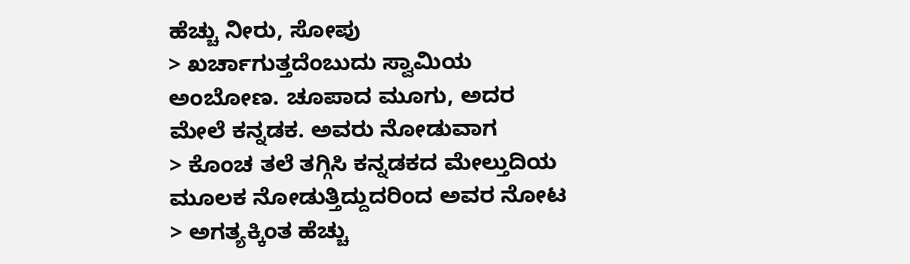ಹೆಚ್ಚು ನೀರು, ಸೋಪು
> ಖರ್ಚಾಗುತ್ತದೆಂಬುದು ಸ್ವಾಮಿಯ ಅಂಬೋಣ. ಚೂಪಾದ ಮೂಗು, ಅದರ ಮೇಲೆ ಕನ್ನಡಕ. ಅವರು ನೋಡುವಾಗ
> ಕೊಂಚ ತಲೆ ತಗ್ಗಿಸಿ ಕನ್ನಡಕದ ಮೇಲ್ತುದಿಯ ಮೂಲಕ ನೋಡುತ್ತಿದ್ದುದರಿಂದ ಅವರ ನೋಟ
> ಅಗತ್ಯಕ್ಕಿಂತ ಹೆಚ್ಚು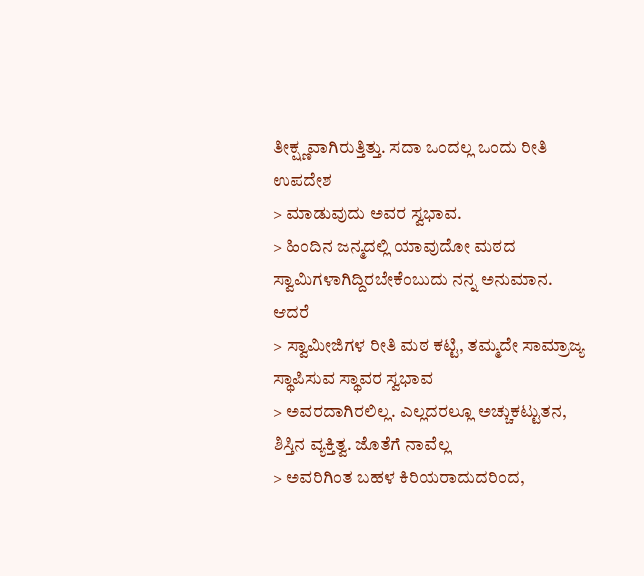ತೀಕ್ಷ್ಣವಾಗಿರುತ್ತಿತ್ತು. ಸದಾ ಒಂದಲ್ಲ ಒಂದು ರೀತಿ ಉಪದೇಶ
> ಮಾಡುವುದು ಅವರ ಸ್ವಭಾವ.
> ಹಿಂದಿನ ಜನ್ಮದಲ್ಲಿ ಯಾವುದೋ ಮಠದ ಸ್ವಾಮಿಗಳಾಗಿದ್ದಿರಬೇಕೆಂಬುದು ನನ್ನ ಅನುಮಾನ. ಆದರೆ
> ಸ್ವಾಮೀಜಿಗಳ ರೀತಿ ಮಠ ಕಟ್ಟಿ, ತಮ್ಮದೇ ಸಾಮ್ರಾಜ್ಯ ಸ್ಥಾಪಿಸುವ ಸ್ಥಾವರ ಸ್ವಭಾವ
> ಅವರದಾಗಿರಲಿಲ್ಲ. ಎಲ್ಲದರಲ್ಲೂ ಅಚ್ಚುಕಟ್ಟುತನ, ಶಿಸ್ತಿನ ವ್ಯಕ್ತಿತ್ವ. ಜೊತೆಗೆ ನಾವೆಲ್ಲ
> ಅವರಿಗಿಂತ ಬಹಳ ಕಿರಿಯರಾದುದರಿಂದ,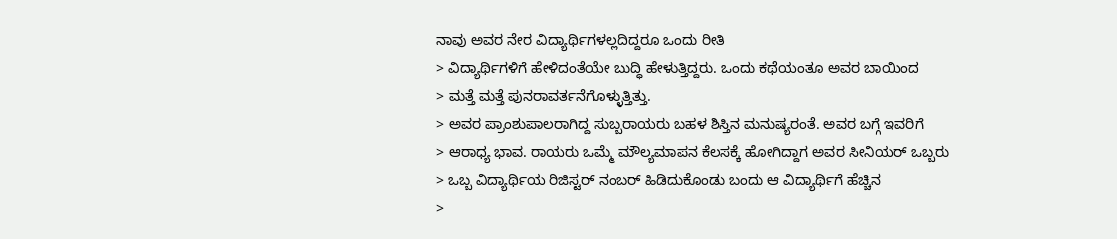ನಾವು ಅವರ ನೇರ ವಿದ್ಯಾರ್ಥಿಗಳಲ್ಲದಿದ್ದರೂ ಒಂದು ರೀತಿ
> ವಿದ್ಯಾರ್ಥಿಗಳಿಗೆ ಹೇಳಿದಂತೆಯೇ ಬುದ್ಧಿ ಹೇಳುತ್ತಿದ್ದರು. ಒಂದು ಕಥೆಯಂತೂ ಅವರ ಬಾಯಿಂದ
> ಮತ್ತೆ ಮತ್ತೆ ಪುನರಾವರ್ತನೆಗೊಳ್ಳುತ್ತಿತ್ತು.
> ಅವರ ಪ್ರಾಂಶುಪಾಲರಾಗಿದ್ದ ಸುಬ್ಬರಾಯರು ಬಹಳ ಶಿಸ್ತಿನ ಮನುಷ್ಯರಂತೆ. ಅವರ ಬಗ್ಗೆ ಇವರಿಗೆ
> ಆರಾಧ್ಯ ಭಾವ. ರಾಯರು ಒಮ್ಮೆ ಮೌಲ್ಯಮಾಪನ ಕೆಲಸಕ್ಕೆ ಹೋಗಿದ್ದಾಗ ಅವರ ಸೀನಿಯರ್ ಒಬ್ಬರು
> ಒಬ್ಬ ವಿದ್ಯಾರ್ಥಿಯ ರಿಜಿಸ್ಟರ್ ನಂಬರ್ ಹಿಡಿದುಕೊಂಡು ಬಂದು ಆ ವಿದ್ಯಾರ್ಥಿಗೆ ಹೆಚ್ಚಿನ
>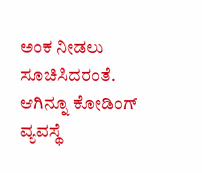ಅಂಕ ನೀಡಲು ಸೂಚಿಸಿದರಂತೆ. ಆಗಿನ್ನೂ ಕೋಡಿಂಗ್ ವ್ಯವಸ್ಥೆ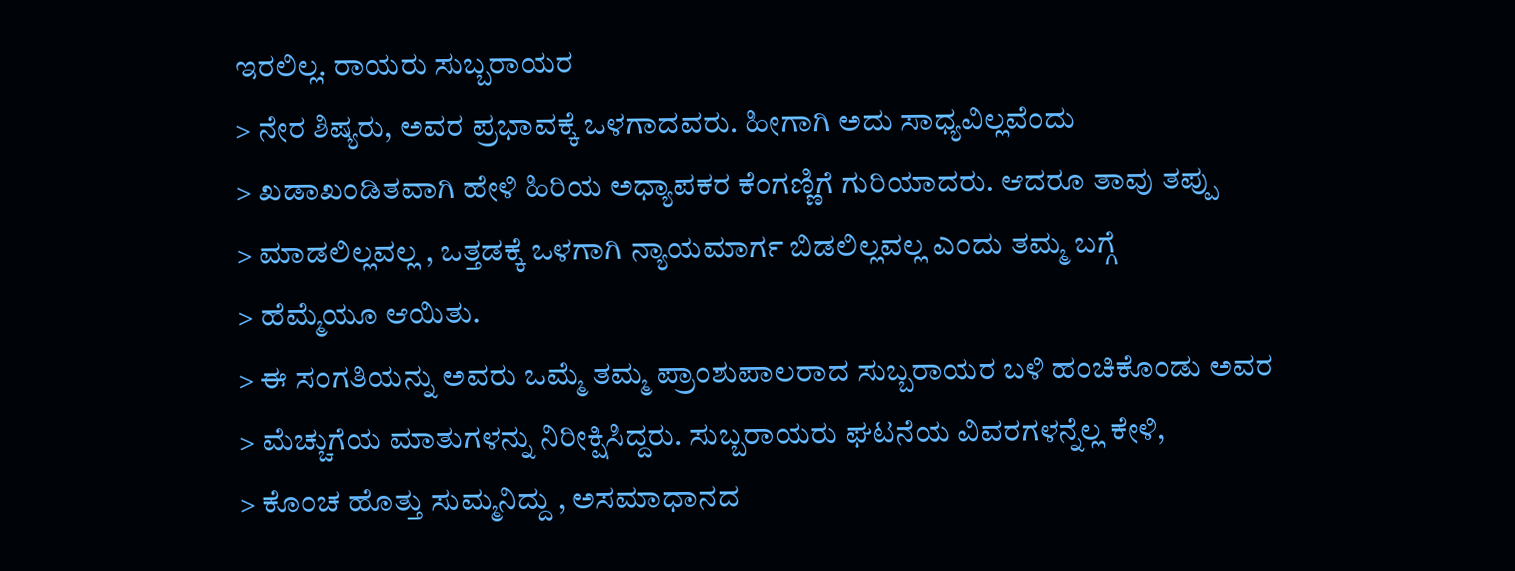ಇರಲಿಲ್ಲ. ರಾಯರು ಸುಬ್ಬರಾಯರ
> ನೇರ ಶಿಷ್ಯರು, ಅವರ ಪ್ರಭಾವಕ್ಕೆ ಒಳಗಾದವರು. ಹೀಗಾಗಿ ಅದು ಸಾಧ್ಯವಿಲ್ಲವೆಂದು
> ಖಡಾಖಂಡಿತವಾಗಿ ಹೇಳಿ ಹಿರಿಯ ಅಧ್ಯಾಪಕರ ಕೆಂಗಣ್ಣಿಗೆ ಗುರಿಯಾದರು. ಆದರೂ ತಾವು ತಪ್ಪು
> ಮಾಡಲಿಲ್ಲವಲ್ಲ , ಒತ್ತಡಕ್ಕೆ ಒಳಗಾಗಿ ನ್ಯಾಯಮಾರ್ಗ ಬಿಡಲಿಲ್ಲವಲ್ಲ ಎಂದು ತಮ್ಮ ಬಗ್ಗೆ
> ಹೆಮ್ಮೆಯೂ ಆಯಿತು.
> ಈ ಸಂಗತಿಯನ್ನು ಅವರು ಒಮ್ಮೆ ತಮ್ಮ ಪ್ರಾಂಶುಪಾಲರಾದ ಸುಬ್ಬರಾಯರ ಬಳಿ ಹಂಚಿಕೊಂಡು ಅವರ
> ಮೆಚ್ಚುಗೆಯ ಮಾತುಗಳನ್ನು ನಿರೀಕ್ಷಿಸಿದ್ದರು. ಸುಬ್ಬರಾಯರು ಘಟನೆಯ ವಿವರಗಳನ್ನೆಲ್ಲ ಕೇಳಿ,
> ಕೊಂಚ ಹೊತ್ತು ಸುಮ್ಮನಿದ್ದು , ಅಸಮಾಧಾನದ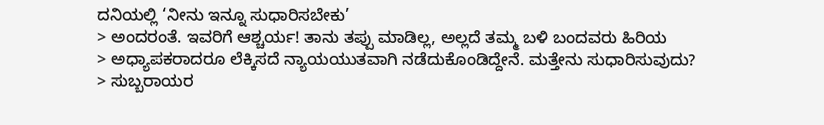ದನಿಯಲ್ಲಿ ‘ನೀನು ಇನ್ನೂ ಸುಧಾರಿಸಬೇಕು’
> ಅಂದರಂತೆ. ಇವರಿಗೆ ಆಶ್ಚರ್ಯ! ತಾನು ತಪ್ಪು ಮಾಡಿಲ್ಲ, ಅಲ್ಲದೆ ತಮ್ಮ ಬಳಿ ಬಂದವರು ಹಿರಿಯ
> ಅಧ್ಯಾಪಕರಾದರೂ ಲೆಕ್ಕಿಸದೆ ನ್ಯಾಯಯುತವಾಗಿ ನಡೆದುಕೊಂಡಿದ್ದೇನೆ. ಮತ್ತೇನು ಸುಧಾರಿಸುವುದು?
> ಸುಬ್ಬರಾಯರ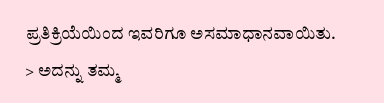ಪ್ರತಿಕ್ರಿಯೆಯಿಂದ ಇವರಿಗೂ ಅಸಮಾಧಾನವಾಯಿತು.
> ಅದನ್ನು ತಮ್ಮ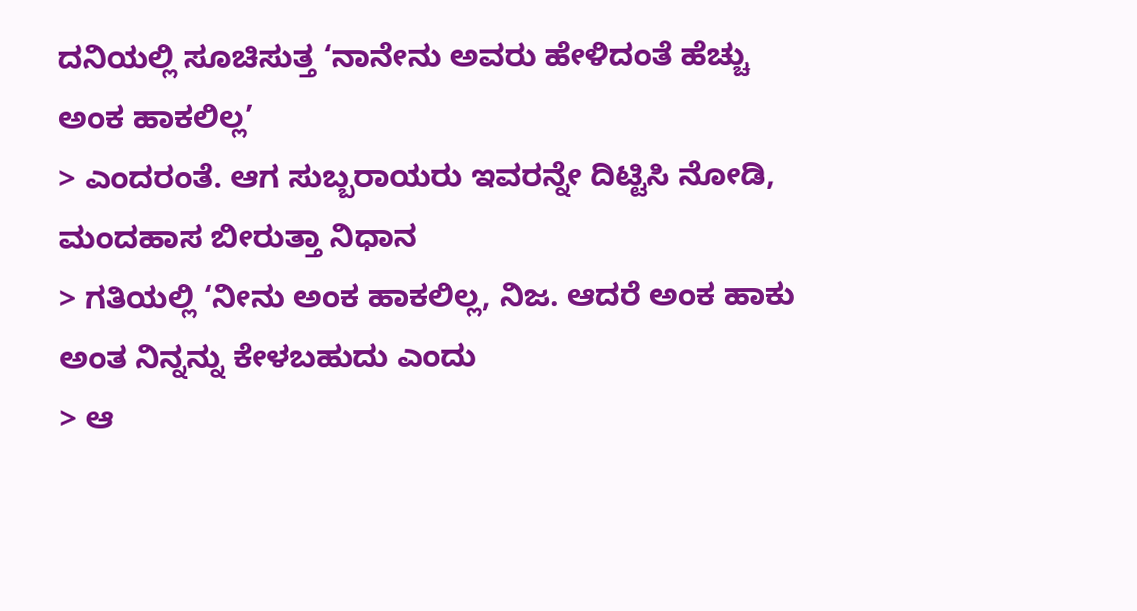ದನಿಯಲ್ಲಿ ಸೂಚಿಸುತ್ತ ‘ನಾನೇನು ಅವರು ಹೇಳಿದಂತೆ ಹೆಚ್ಚು ಅಂಕ ಹಾಕಲಿಲ್ಲ’
> ಎಂದರಂತೆ. ಆಗ ಸುಬ್ಬರಾಯರು ಇವರನ್ನೇ ದಿಟ್ಟಿಸಿ ನೋಡಿ, ಮಂದಹಾಸ ಬೀರುತ್ತಾ ನಿಧಾನ
> ಗತಿಯಲ್ಲಿ ‘ನೀನು ಅಂಕ ಹಾಕಲಿಲ್ಲ, ನಿಜ. ಆದರೆ ಅಂಕ ಹಾಕು ಅಂತ ನಿನ್ನನ್ನು ಕೇಳಬಹುದು ಎಂದು
> ಆ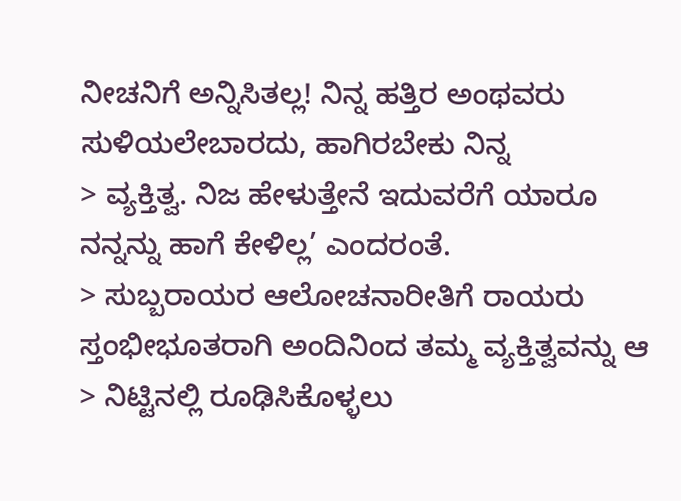ನೀಚನಿಗೆ ಅನ್ನಿಸಿತಲ್ಲ! ನಿನ್ನ ಹತ್ತಿರ ಅಂಥವರು ಸುಳಿಯಲೇಬಾರದು, ಹಾಗಿರಬೇಕು ನಿನ್ನ
> ವ್ಯಕ್ತಿತ್ವ. ನಿಜ ಹೇಳುತ್ತೇನೆ ಇದುವರೆಗೆ ಯಾರೂ ನನ್ನನ್ನು ಹಾಗೆ ಕೇಳಿಲ್ಲ’ ಎಂದರಂತೆ.
> ಸುಬ್ಬರಾಯರ ಆಲೋಚನಾರೀತಿಗೆ ರಾಯರು ಸ್ತಂಭೀಭೂತರಾಗಿ ಅಂದಿನಿಂದ ತಮ್ಮ ವ್ಯಕ್ತಿತ್ವವನ್ನು ಆ
> ನಿಟ್ಟಿನಲ್ಲಿ ರೂಢಿಸಿಕೊಳ್ಳಲು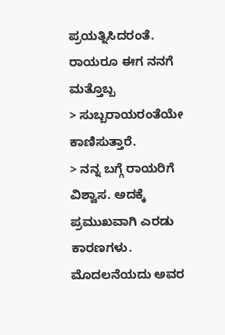ಪ್ರಯತ್ನಿಸಿದರಂತೆ. ರಾಯರೂ ಈಗ ನನಗೆ ಮತ್ತೊಬ್ಬ
> ಸುಬ್ಬರಾಯರಂತೆಯೇ ಕಾಣಿಸುತ್ತಾರೆ.
> ನನ್ನ ಬಗ್ಗೆ ರಾಯರಿಗೆ ವಿಶ್ವಾಸ. ಅದಕ್ಕೆ ಪ್ರಮುಖವಾಗಿ ಎರಡು ಕಾರಣಗಳು. ಮೊದಲನೆಯದು ಅವರ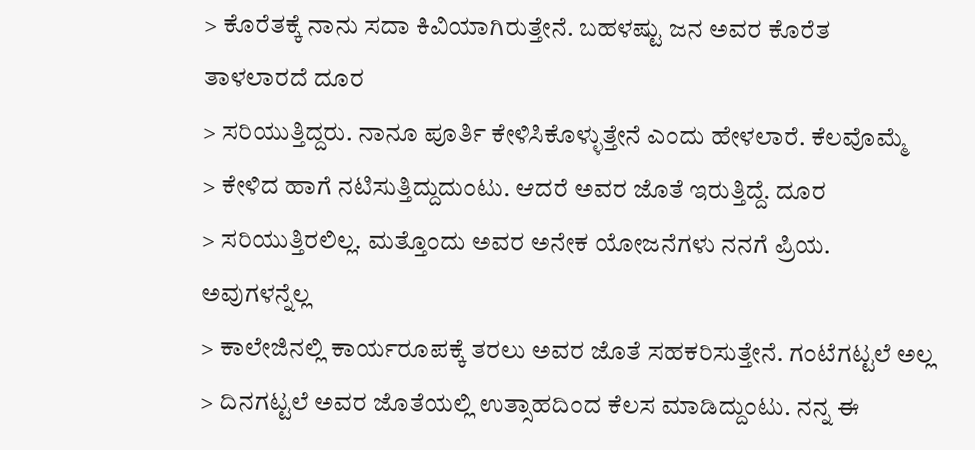> ಕೊರೆತಕ್ಕೆ ನಾನು ಸದಾ ಕಿವಿಯಾಗಿರುತ್ತೇನೆ. ಬಹಳಷ್ಟು ಜನ ಅವರ ಕೊರೆತ ತಾಳಲಾರದೆ ದೂರ
> ಸರಿಯುತ್ತಿದ್ದರು. ನಾನೂ ಪೂರ್ತಿ ಕೇಳಿಸಿಕೊಳ್ಳುತ್ತೇನೆ ಎಂದು ಹೇಳಲಾರೆ. ಕೆಲವೊಮ್ಮೆ
> ಕೇಳಿದ ಹಾಗೆ ನಟಿಸುತ್ತಿದ್ದುದುಂಟು. ಆದರೆ ಅವರ ಜೊತೆ ಇರುತ್ತಿದ್ದೆ. ದೂರ
> ಸರಿಯುತ್ತಿರಲಿಲ್ಲ. ಮತ್ತೊಂದು ಅವರ ಅನೇಕ ಯೋಜನೆಗಳು ನನಗೆ ಪ್ರಿಯ. ಅವುಗಳನ್ನೆಲ್ಲ
> ಕಾಲೇಜಿನಲ್ಲಿ ಕಾರ್ಯರೂಪಕ್ಕೆ ತರಲು ಅವರ ಜೊತೆ ಸಹಕರಿಸುತ್ತೇನೆ. ಗಂಟೆಗಟ್ಟಲೆ ಅಲ್ಲ
> ದಿನಗಟ್ಟಲೆ ಅವರ ಜೊತೆಯಲ್ಲಿ ಉತ್ಸಾಹದಿಂದ ಕೆಲಸ ಮಾಡಿದ್ದುಂಟು. ನನ್ನ ಈ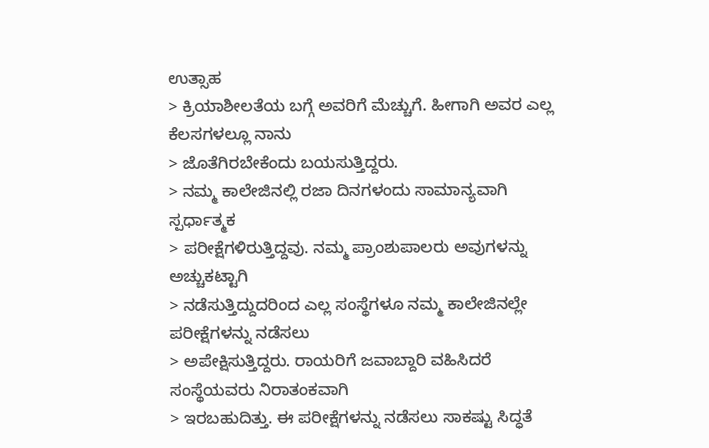ಉತ್ಸಾಹ
> ಕ್ರಿಯಾಶೀಲತೆಯ ಬಗ್ಗೆ ಅವರಿಗೆ ಮೆಚ್ಚುಗೆ. ಹೀಗಾಗಿ ಅವರ ಎಲ್ಲ ಕೆಲಸಗಳಲ್ಲೂ ನಾನು
> ಜೊತೆಗಿರಬೇಕೆಂದು ಬಯಸುತ್ತಿದ್ದರು.
> ನಮ್ಮ ಕಾಲೇಜಿನಲ್ಲಿ ರಜಾ ದಿನಗಳಂದು ಸಾಮಾನ್ಯವಾಗಿ ಸ್ಪರ್ಧಾತ್ಮಕ
> ಪರೀಕ್ಷೆಗಳಿರುತ್ತಿದ್ದವು. ನಮ್ಮ ಪ್ರಾಂಶುಪಾಲರು ಅವುಗಳನ್ನು ಅಚ್ಚುಕಟ್ಟಾಗಿ
> ನಡೆಸುತ್ತಿದ್ದುದರಿಂದ ಎಲ್ಲ ಸಂಸ್ಥೆಗಳೂ ನಮ್ಮ ಕಾಲೇಜಿನಲ್ಲೇ ಪರೀಕ್ಷೆಗಳನ್ನು ನಡೆಸಲು
> ಅಪೇಕ್ಷಿಸುತ್ತಿದ್ದರು. ರಾಯರಿಗೆ ಜವಾಬ್ದಾರಿ ವಹಿಸಿದರೆ ಸಂಸ್ಥೆಯವರು ನಿರಾತಂಕವಾಗಿ
> ಇರಬಹುದಿತ್ತು. ಈ ಪರೀಕ್ಷೆಗಳನ್ನು ನಡೆಸಲು ಸಾಕಷ್ಟು ಸಿದ್ಧತೆ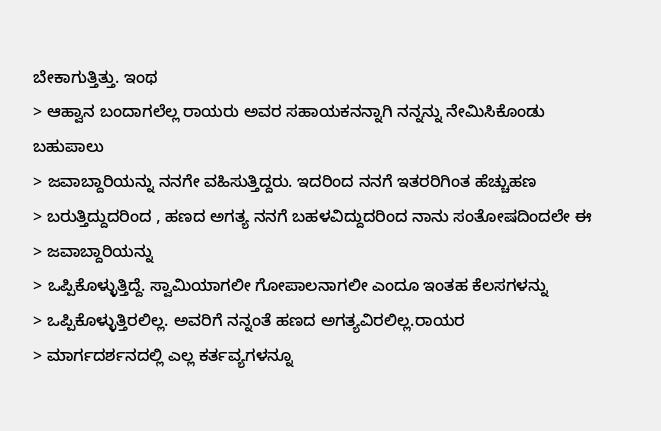ಬೇಕಾಗುತ್ತಿತ್ತು. ಇಂಥ
> ಆಹ್ವಾನ ಬಂದಾಗಲೆಲ್ಲ ರಾಯರು ಅವರ ಸಹಾಯಕನನ್ನಾಗಿ ನನ್ನನ್ನು ನೇಮಿಸಿಕೊಂಡು ಬಹುಪಾಲು
> ಜವಾಬ್ದಾರಿಯನ್ನು ನನಗೇ ವಹಿಸುತ್ತಿದ್ದರು. ಇದರಿಂದ ನನಗೆ ಇತರರಿಗಿಂತ ಹೆಚ್ಚುಹಣ
> ಬರುತ್ತಿದ್ದುದರಿಂದ , ಹಣದ ಅಗತ್ಯ ನನಗೆ ಬಹಳವಿದ್ದುದರಿಂದ ನಾನು ಸಂತೋಷದಿಂದಲೇ ಈ
> ಜವಾಬ್ದಾರಿಯನ್ನು
> ಒಪ್ಪಿಕೊಳ್ಳುತ್ತಿದ್ದೆ. ಸ್ವಾಮಿಯಾಗಲೀ ಗೋಪಾಲನಾಗಲೀ ಎಂದೂ ಇಂತಹ ಕೆಲಸಗಳನ್ನು
> ಒಪ್ಪಿಕೊಳ್ಳುತ್ತಿರಲಿಲ್ಲ. ಅವರಿಗೆ ನನ್ನಂತೆ ಹಣದ ಅಗತ್ಯವಿರಲಿಲ್ಲ.ರಾಯರ
> ಮಾರ್ಗದರ್ಶನದಲ್ಲಿ ಎಲ್ಲ ಕರ್ತವ್ಯಗಳನ್ನೂ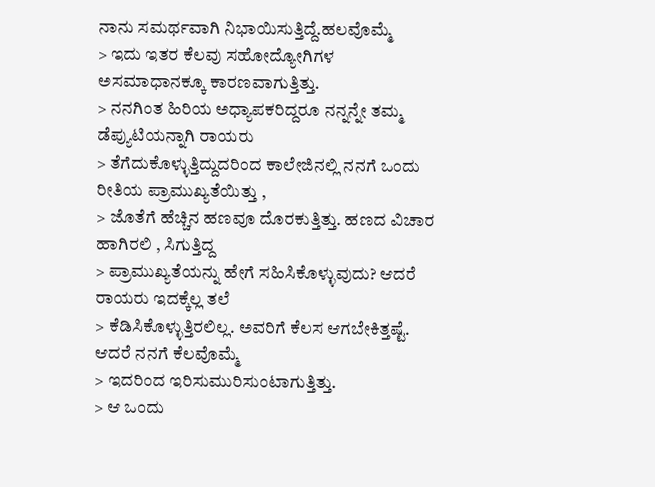ನಾನು ಸಮರ್ಥವಾಗಿ ನಿಭಾಯಿಸುತ್ತಿದ್ದೆ.ಹಲವೊಮ್ಮೆ
> ಇದು ಇತರ ಕೆಲವು ಸಹೋದ್ಯೋಗಿಗಳ ಅಸಮಾಧಾನಕ್ಕೂ ಕಾರಣವಾಗುತ್ತಿತ್ತು.
> ನನಗಿಂತ ಹಿರಿಯ ಅಧ್ಯಾಪಕರಿದ್ದರೂ ನನ್ನನ್ನೇ ತಮ್ಮ ಡೆಪ್ಯುಟಿಯನ್ನಾಗಿ ರಾಯರು
> ತೆಗೆದುಕೊಳ್ಳುತ್ತಿದ್ದುದರಿಂದ ಕಾಲೇಜಿನಲ್ಲಿ ನನಗೆ ಒಂದು ರೀತಿಯ ಪ್ರಾಮುಖ್ಯತೆಯಿತ್ತು ,
> ಜೊತೆಗೆ ಹೆಚ್ಚಿನ ಹಣವೂ ದೊರಕುತ್ತಿತ್ತು. ಹಣದ ವಿಚಾರ ಹಾಗಿರಲಿ , ಸಿಗುತ್ತಿದ್ದ
> ಪ್ರಾಮುಖ್ಯತೆಯನ್ನು ಹೇಗೆ ಸಹಿಸಿಕೊಳ್ಳುವುದು? ಆದರೆ ರಾಯರು ಇದಕ್ಕೆಲ್ಲ ತಲೆ
> ಕೆಡಿಸಿಕೊಳ್ಳುತ್ತಿರಲಿಲ್ಲ. ಅವರಿಗೆ ಕೆಲಸ ಆಗಬೇಕಿತ್ತಷ್ಟೆ. ಆದರೆ ನನಗೆ ಕೆಲವೊಮ್ಮೆ
> ಇದರಿಂದ ಇರಿಸುಮುರಿಸುಂಟಾಗುತ್ತಿತ್ತು.
> ಆ ಒಂದು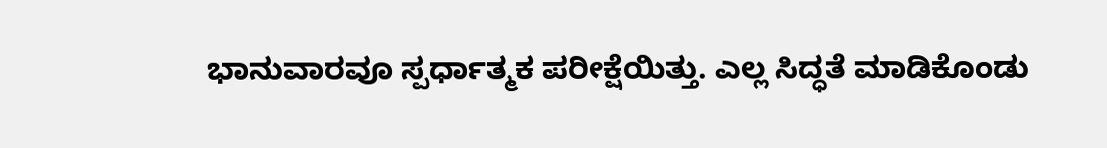ಭಾನುವಾರವೂ ಸ್ಪರ್ಧಾತ್ಮಕ ಪರೀಕ್ಷೆಯಿತ್ತು. ಎಲ್ಲ ಸಿದ್ಧತೆ ಮಾಡಿಕೊಂಡು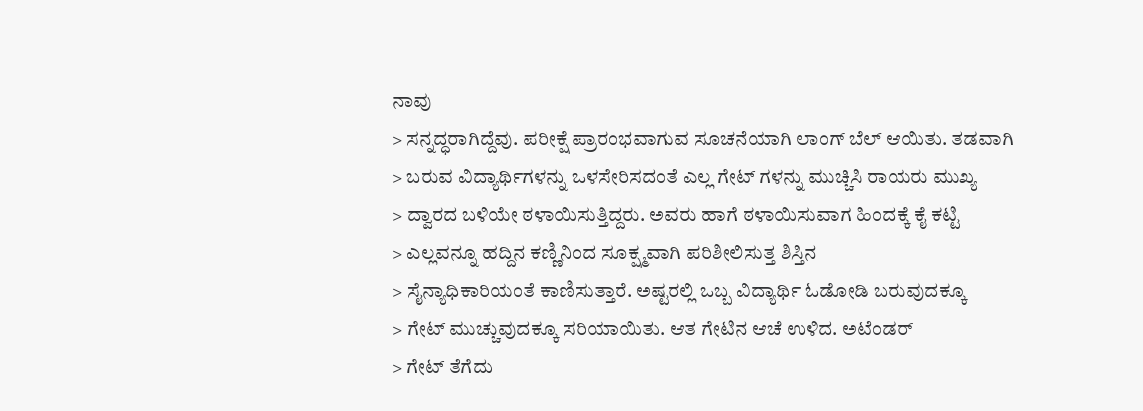ನಾವು
> ಸನ್ನದ್ಧರಾಗಿದ್ದೆವು. ಪರೀಕ್ಷೆ ಪ್ರಾರಂಭವಾಗುವ ಸೂಚನೆಯಾಗಿ ಲಾಂಗ್ ಬೆಲ್ ಆಯಿತು. ತಡವಾಗಿ
> ಬರುವ ವಿದ್ಯಾರ್ಥಿಗಳನ್ನು ಒಳಸೇರಿಸದಂತೆ ಎಲ್ಲ ಗೇಟ್ ಗಳನ್ನು ಮುಚ್ಚಿಸಿ ರಾಯರು ಮುಖ್ಯ
> ದ್ವಾರದ ಬಳಿಯೇ ಠಳಾಯಿಸುತ್ತಿದ್ದರು. ಅವರು ಹಾಗೆ ಠಳಾಯಿಸುವಾಗ ಹಿಂದಕ್ಕೆ ಕೈ ಕಟ್ಟಿ
> ಎಲ್ಲವನ್ನೂ ಹದ್ದಿನ ಕಣ್ಣಿನಿಂದ ಸೂಕ್ಷ್ಮವಾಗಿ ಪರಿಶೀಲಿಸುತ್ತ ಶಿಸ್ತಿನ
> ಸೈನ್ಯಾಧಿಕಾರಿಯಂತೆ ಕಾಣಿಸುತ್ತಾರೆ. ಅಷ್ಟರಲ್ಲಿ ಒಬ್ಬ ವಿದ್ಯಾರ್ಥಿ ಓಡೋಡಿ ಬರುವುದಕ್ಕೂ
> ಗೇಟ್ ಮುಚ್ಚುವುದಕ್ಕೂ ಸರಿಯಾಯಿತು. ಆತ ಗೇಟಿನ ಆಚೆ ಉಳಿದ. ಅಟೆಂಡರ್
> ಗೇಟ್ ತೆಗೆದು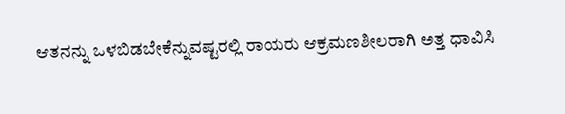ಆತನನ್ನು ಒಳಬಿಡಬೇಕೆನ್ನುವಷ್ಟರಲ್ಲಿ ರಾಯರು ಆಕ್ರಮಣಶೀಲರಾಗಿ ಅತ್ತ ಧಾವಿಸಿ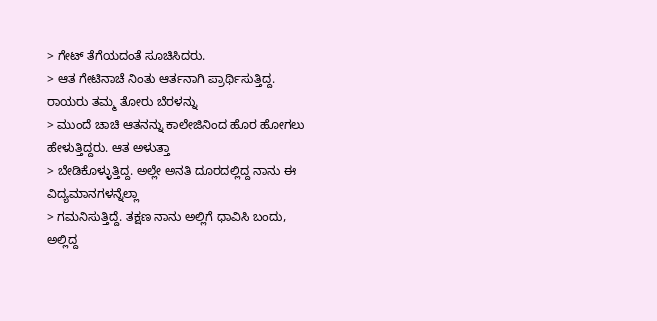> ಗೇಟ್ ತೆಗೆಯದಂತೆ ಸೂಚಿಸಿದರು.
> ಆತ ಗೇಟಿನಾಚೆ ನಿಂತು ಆರ್ತನಾಗಿ ಪ್ರಾರ್ಥಿಸುತ್ತಿದ್ದ. ರಾಯರು ತಮ್ಮ ತೋರು ಬೆರಳನ್ನು
> ಮುಂದೆ ಚಾಚಿ ಆತನನ್ನು ಕಾಲೇಜಿನಿಂದ ಹೊರ ಹೋಗಲು ಹೇಳುತ್ತಿದ್ದರು. ಆತ ಅಳುತ್ತಾ
> ಬೇಡಿಕೊಳ್ಳುತ್ತಿದ್ದ. ಅಲ್ಲೇ ಅನತಿ ದೂರದಲ್ಲಿದ್ದ ನಾನು ಈ ವಿದ್ಯಮಾನಗಳನ್ನೆಲ್ಲಾ
> ಗಮನಿಸುತ್ತಿದ್ದೆ. ತಕ್ಷಣ ನಾನು ಅಲ್ಲಿಗೆ ಧಾವಿಸಿ ಬಂದು, ಅಲ್ಲಿದ್ದ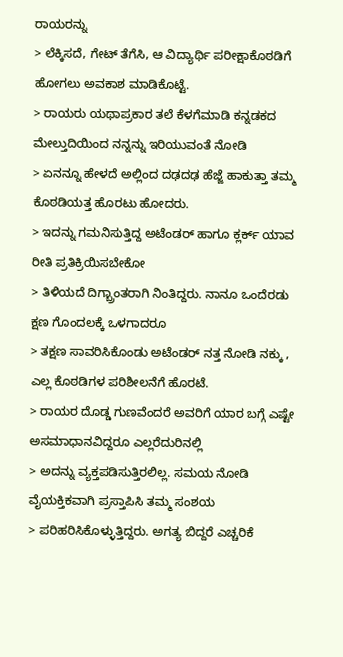ರಾಯರನ್ನು
> ಲೆಕ್ಕಿಸದೆ, ಗೇಟ್ ತೆಗೆಸಿ, ಆ ವಿದ್ಯಾರ್ಥಿ ಪರೀಕ್ಷಾಕೊಠಡಿಗೆ ಹೋಗಲು ಅವಕಾಶ ಮಾಡಿಕೊಟ್ಟೆ.
> ರಾಯರು ಯಥಾಪ್ರಕಾರ ತಲೆ ಕೆಳಗೆಮಾಡಿ ಕನ್ನಡಕದ ಮೇಲ್ತುದಿಯಿಂದ ನನ್ನನ್ನು ಇರಿಯುವಂತೆ ನೋಡಿ
> ಏನನ್ನೂ ಹೇಳದೆ ಅಲ್ಲಿಂದ ದಢದಢ ಹೆಜ್ಜೆ ಹಾಕುತ್ತಾ ತಮ್ಮ ಕೊಠಡಿಯತ್ತ ಹೊರಟು ಹೋದರು.
> ಇದನ್ನು ಗಮನಿಸುತ್ತಿದ್ದ ಅಟೆಂಡರ್ ಹಾಗೂ ಕ್ಲರ್ಕ್‌ ಯಾವ ರೀತಿ ಪ್ರತಿಕ್ರಿಯಿಸಬೇಕೋ
> ತಿಳಿಯದೆ ದಿಗ್ಬ್ರಾಂತರಾಗಿ ನಿಂತಿದ್ದರು. ನಾನೂ ಒಂದೆರಡು ಕ್ಷಣ ಗೊಂದಲಕ್ಕೆ ಒಳಗಾದರೂ
> ತಕ್ಷಣ ಸಾವರಿಸಿಕೊಂಡು ಅಟೆಂಡರ್ ನತ್ತ ನೋಡಿ ನಕ್ಕು , ಎಲ್ಲ ಕೊಠಡಿಗಳ ಪರಿಶೀಲನೆಗೆ ಹೊರಟೆ.
> ರಾಯರ ದೊಡ್ಡ ಗುಣವೆಂದರೆ ಅವರಿಗೆ ಯಾರ ಬಗ್ಗೆ ಎಷ್ಟೇ ಅಸಮಾಧಾನವಿದ್ದರೂ ಎಲ್ಲರೆದುರಿನಲ್ಲಿ
> ಅದನ್ನು ವ್ಯಕ್ತಪಡಿಸುತ್ತಿರಲಿಲ್ಲ. ಸಮಯ ನೋಡಿ ವೈಯಕ್ತಿಕವಾಗಿ ಪ್ರಸ್ತಾಪಿಸಿ ತಮ್ಮ ಸಂಶಯ
> ಪರಿಹರಿಸಿಕೊಳ್ಳುತ್ತಿದ್ದರು. ಅಗತ್ಯ ಬಿದ್ದರೆ ಎಚ್ಚರಿಕೆ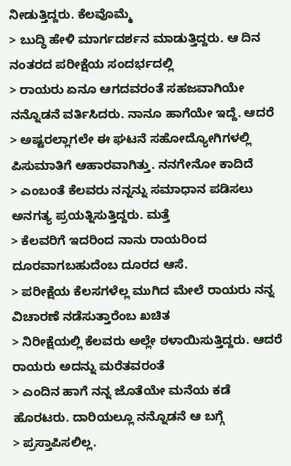ನೀಡುತ್ತಿದ್ದರು. ಕೆಲವೊಮ್ಮೆ
> ಬುದ್ಧಿ ಹೇಳಿ ಮಾರ್ಗದರ್ಶನ ಮಾಡುತ್ತಿದ್ದರು. ಆ ದಿನ ನಂತರದ ಪರೀಕ್ಷೆಯ ಸಂದರ್ಭದಲ್ಲಿ
> ರಾಯರು ಏನೂ ಆಗದವರಂತೆ ಸಹಜವಾಗಿಯೇ ನನ್ನೊಡನೆ ವರ್ತಿಸಿದರು. ನಾನೂ ಹಾಗೆಯೇ ಇದ್ದೆ. ಆದರೆ
> ಅಷ್ಟರಲ್ಲಾಗಲೇ ಈ ಘಟನೆ ಸಹೋದ್ಯೋಗಿಗಳಲ್ಲಿ ಪಿಸುಮಾತಿಗೆ ಆಹಾರವಾಗಿತ್ತು. ನನಗೇನೋ ಕಾದಿದೆ
> ಎಂಬಂತೆ ಕೆಲವರು ನನ್ನನ್ನು ಸಮಾಧಾನ ಪಡಿಸಲು ಅನಗತ್ಯ ಪ್ರಯತ್ನಿಸುತ್ತಿದ್ದರು. ಮತ್ತೆ
> ಕೆಲವರಿಗೆ ಇದರಿಂದ ನಾನು ರಾಯರಿಂದ ದೂರವಾಗಬಹುದೆಂಬ ದೂರದ ಆಸೆ.
> ಪರೀಕ್ಷೆಯ ಕೆಲಸಗಳೆಲ್ಲ ಮುಗಿದ ಮೇಲೆ ರಾಯರು ನನ್ನ ವಿಚಾರಣೆ ನಡೆಸುತ್ತಾರೆಂಬ ಖಚಿತ
> ನಿರೀಕ್ಷೆಯಲ್ಲಿ ಕೆಲವರು ಅಲ್ಲೇ ಠಳಾಯಿಸುತ್ತಿದ್ದರು. ಆದರೆ ರಾಯರು ಅದನ್ನು ಮರೆತವರಂತೆ
> ಎಂದಿನ ಹಾಗೆ ನನ್ನ ಜೊತೆಯೇ ಮನೆಯ ಕಡೆ ಹೊರಟರು. ದಾರಿಯಲ್ಲೂ ನನ್ನೊಡನೆ ಆ ಬಗ್ಗೆ
> ಪ್ರಸ್ತಾಪಿಸಲಿಲ್ಲ.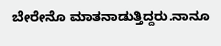ಬೇರೇನೊ ಮಾತನಾಡುತ್ತಿದ್ದರು.ನಾನೂ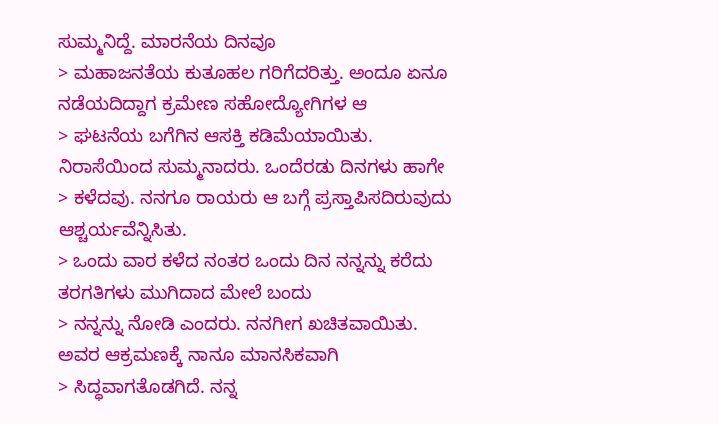ಸುಮ್ಮನಿದ್ದೆ. ಮಾರನೆಯ ದಿನವೂ
> ಮಹಾಜನತೆಯ ಕುತೂಹಲ ಗರಿಗೆದರಿತ್ತು. ಅಂದೂ ಏನೂ ನಡೆಯದಿದ್ದಾಗ ಕ್ರಮೇಣ ಸಹೋದ್ಯೋಗಿಗಳ ಆ
> ಘಟನೆಯ ಬಗೆಗಿನ ಆಸಕ್ತಿ ಕಡಿಮೆಯಾಯಿತು. ನಿರಾಸೆಯಿಂದ ಸುಮ್ಮನಾದರು. ಒಂದೆರಡು ದಿನಗಳು ಹಾಗೇ
> ಕಳೆದವು. ನನಗೂ ರಾಯರು ಆ ಬಗ್ಗೆ ಪ್ರಸ್ತಾಪಿಸದಿರುವುದು ಆಶ್ಚರ್ಯವೆನ್ನಿಸಿತು.
> ಒಂದು ವಾರ ಕಳೆದ ನಂತರ ಒಂದು ದಿನ ನನ್ನನ್ನು ಕರೆದು ತರಗತಿಗಳು ಮುಗಿದಾದ ಮೇಲೆ ಬಂದು
> ನನ್ನನ್ನು ನೋಡಿ ಎಂದರು. ನನಗೀಗ ಖಚಿತವಾಯಿತು. ಅವರ ಆಕ್ರಮಣಕ್ಕೆ ನಾನೂ ಮಾನಸಿಕವಾಗಿ
> ಸಿದ್ಧವಾಗತೊಡಗಿದೆ. ನನ್ನ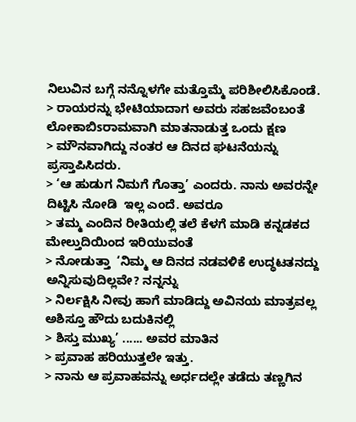ನಿಲುವಿನ ಬಗ್ಗೆ ನನ್ನೊಳಗೇ ಮತ್ತೊಮ್ಮೆ ಪರಿಶೀಲಿಸಿಕೊಂಡೆ.
> ರಾಯರನ್ನು ಭೇಟಿಯಾದಾಗ ಅವರು ಸಹಜವೆಂಬಂತೆ ಲೋಕಾಬಿsರಾಮವಾಗಿ ಮಾತನಾಡುತ್ತ ಒಂದು ಕ್ಷಣ
> ಮೌನವಾಗಿದ್ದು ನಂತರ ಆ ದಿನದ ಘಟನೆಯನ್ನು ಪ್ರಸ್ತಾಪಿಸಿದರು.
> ‘ಆ ಹುಡುಗ ನಿಮಗೆ ಗೊತ್ತಾ’ ಎಂದರು. ನಾನು ಅವರನ್ನೇ ದಿಟ್ಟಿಸಿ ನೋಡಿ  ಇಲ್ಲ ಎಂದೆ. ಅವರೂ
> ತಮ್ಮ ಎಂದಿನ ರೀತಿಯಲ್ಲಿ ತಲೆ ಕೆಳಗೆ ಮಾಡಿ ಕನ್ನಡಕದ ಮೇಲ್ತುದಿಯಿಂದ ಇರಿಯುವಂತೆ
> ನೋಡುತ್ತಾ  ‘ನಿಮ್ಮ ಆ ದಿನದ ನಡವಳಿಕೆ ಉದ್ಧಟತನದ್ದು ಅನ್ನಿಸುವುದಿಲ್ಲವೇ? ನನ್ನನ್ನು
> ನಿರ್ಲಕ್ಷಿಸಿ ನೀವು ಹಾಗೆ ಮಾಡಿದ್ದು ಅವಿನಯ ಮಾತ್ರವಲ್ಲ ಅಶಿಸ್ತೂ ಹೌದು ಬದುಕಿನಲ್ಲಿ
> ಶಿಸ್ತು ಮುಖ್ಯ’ ...... ಅವರ ಮಾತಿನ
> ಪ್ರವಾಹ ಹರಿಯುತ್ತಲೇ ಇತ್ತು.
> ನಾನು ಆ ಪ್ರವಾಹವನ್ನು ಅರ್ಧದಲ್ಲೇ ತಡೆದು ತಣ್ಣಗಿನ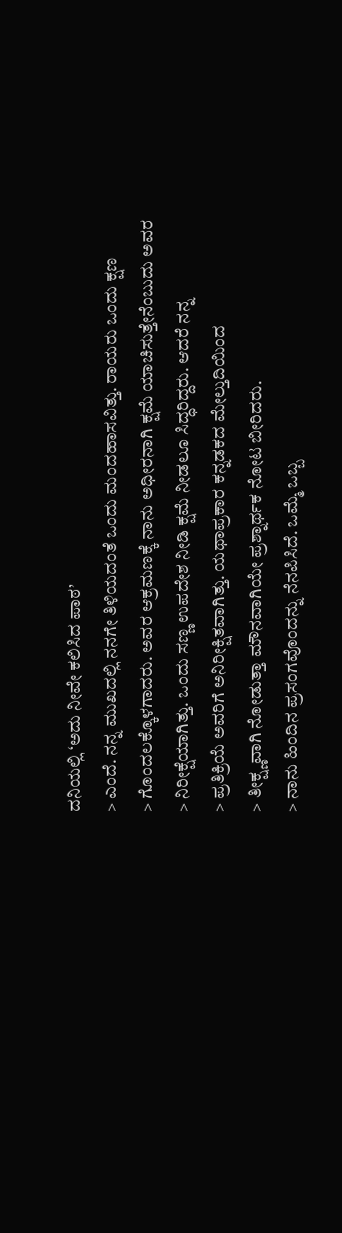ದನಿಯಲ್ಲಿ ‘ಅದು ನೀವೇ ಕಲಿಸಿದ ಪಾಠ’
> ಎಂದೆ. ನನ್ನ ಮುಖದಲ್ಲಿ ನನಗೇ ತಿಳಿಯದಂತೆ ಒಂದು ಮಂದಹಾಸವಿತ್ತು. ರಾಯರು ಒಂದು ಕ್ಷಣ
> ಗೊಂದಲಕ್ಕೊಳಗಾದರು. ಅವರ ಆಕ್ರಮಣಕ್ಕೆ ನಾನು ಅಧೀರನಾಗಿ ಕ್ಷಮೆ ಯಾಚಿಸುತ್ತೇನೆಂಬುದು ಅವರ
> ನಿರೀಕ್ಷೆಯಾಗಿತ್ತು. ಒಂದು ಸಣ್ಣ ಉಪದೇಶ ನೀಡಿ ಕ್ಷಮೆ ನೀಡಲೂ ಸಿದ್ಧರಿದ್ದರು. ಆದರೆ ನನ್ನ
> ಪ್ರತಿಕ್ರಿಯೆ ಅವರಿಗೆ ಅನಿರೀಕ್ಷಿತವಾಗಿತ್ತು. ಯಥಾಪ್ರಕಾರ ಕನ್ನಡಕದ ಮೇಲ್ತುದಿಯಿಂದ
> ತೀಕ್ಷ್ಣವಾಗಿ ನೋಡುತ್ತಾ ಮೌನವಾಗಿಯೇ ಪ್ರಶ್ನಾರ್ಥಕ ನೋಟ ಬೀರಿದರು.
> ನಾನು ಹಿಂದಿನ ಪ್ರಸಂಗವೊಂದನ್ನು ನೆನಪಿಸಿದೆ. ಒಮ್ಮೆ ಒಬ್ಬ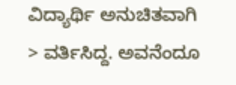ವಿದ್ಯಾರ್ಥಿ ಅನುಚಿತವಾಗಿ
> ವರ್ತಿಸಿದ್ದ. ಅವನೆಂದೂ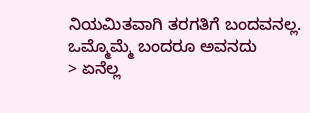ನಿಯಮಿತವಾಗಿ ತರಗತಿಗೆ ಬಂದವನಲ್ಲ. ಒಮ್ಮೊಮ್ಮೆ ಬಂದರೂ ಅವನದು
> ಏನೆಲ್ಲ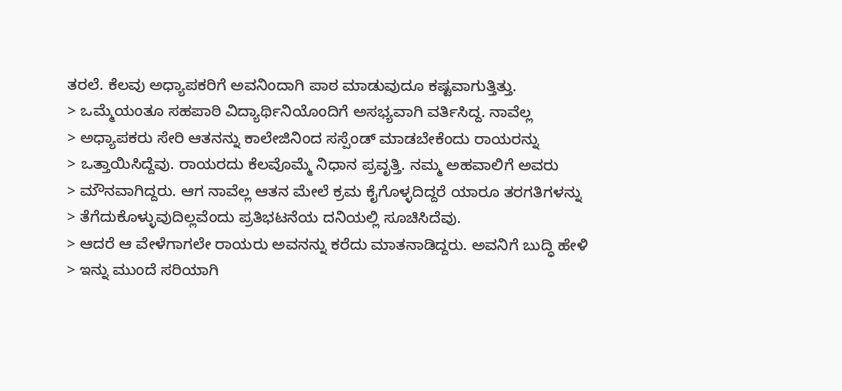ತರಲೆ. ಕೆಲವು ಅಧ್ಯಾಪಕರಿಗೆ ಅವನಿಂದಾಗಿ ಪಾಠ ಮಾಡುವುದೂ ಕಷ್ಟವಾಗುತ್ತಿತ್ತು.
> ಒಮ್ಮೆಯಂತೂ ಸಹಪಾಠಿ ವಿದ್ಯಾರ್ಥಿನಿಯೊಂದಿಗೆ ಅಸಭ್ಯವಾಗಿ ವರ್ತಿಸಿದ್ದ. ನಾವೆಲ್ಲ
> ಅಧ್ಯಾಪಕರು ಸೇರಿ ಆತನನ್ನು ಕಾಲೇಜಿನಿಂದ ಸಸ್ಪೆಂಡ್ ಮಾಡಬೇಕೆಂದು ರಾಯರನ್ನು
> ಒತ್ತಾಯಿಸಿದ್ದೆವು. ರಾಯರದು ಕೆಲವೊಮ್ಮೆ ನಿಧಾನ ಪ್ರವೃತ್ತಿ. ನಮ್ಮ ಅಹವಾಲಿಗೆ ಅವರು
> ಮೌನವಾಗಿದ್ದರು. ಆಗ ನಾವೆಲ್ಲ ಆತನ ಮೇಲೆ ಕ್ರಮ ಕೈಗೊಳ್ಳದಿದ್ದರೆ ಯಾರೂ ತರಗತಿಗಳನ್ನು
> ತೆಗೆದುಕೊಳ್ಳುವುದಿಲ್ಲವೆಂದು ಪ್ರತಿಭಟನೆಯ ದನಿಯಲ್ಲಿ ಸೂಚಿಸಿದೆವು.
> ಆದರೆ ಆ ವೇಳೆಗಾಗಲೇ ರಾಯರು ಅವನನ್ನು ಕರೆದು ಮಾತನಾಡಿದ್ದರು. ಅವನಿಗೆ ಬುದ್ಧಿ ಹೇಳಿ
> ಇನ್ನು ಮುಂದೆ ಸರಿಯಾಗಿ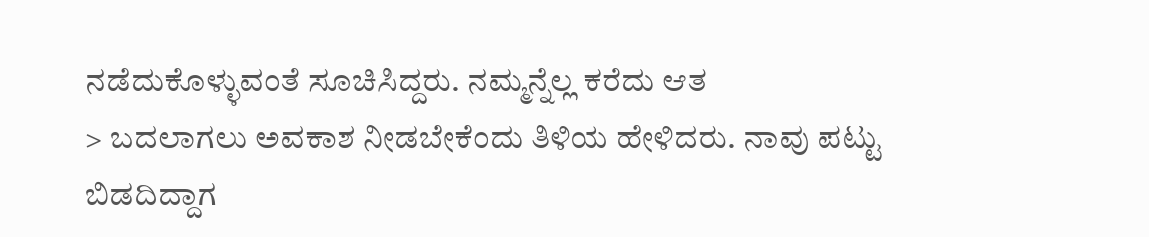ನಡೆದುಕೊಳ್ಳುವಂತೆ ಸೂಚಿಸಿದ್ದರು. ನಮ್ಮನ್ನೆಲ್ಲ ಕರೆದು ಆತ
> ಬದಲಾಗಲು ಅವಕಾಶ ನೀಡಬೇಕೆಂದು ತಿಳಿಯ ಹೇಳಿದರು. ನಾವು ಪಟ್ಟು ಬಿಡದಿದ್ದಾಗ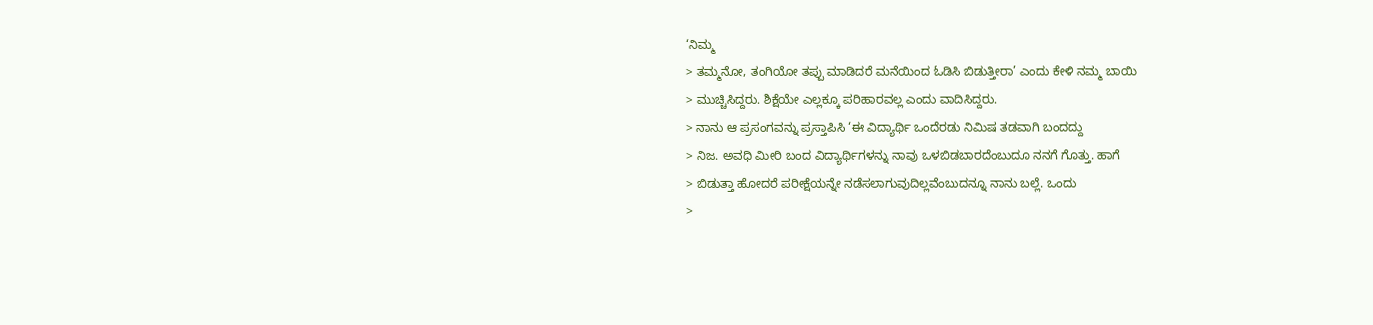‘ನಿಮ್ಮ
> ತಮ್ಮನೋ, ತಂಗಿಯೋ ತಪ್ಪು ಮಾಡಿದರೆ ಮನೆಯಿಂದ ಓಡಿಸಿ ಬಿಡುತ್ತೀರಾ’ ಎಂದು ಕೇಳಿ ನಮ್ಮ ಬಾಯಿ
> ಮುಚ್ಚಿಸಿದ್ದರು. ಶಿಕ್ಷೆಯೇ ಎಲ್ಲಕ್ಕೂ ಪರಿಹಾರವಲ್ಲ ಎಂದು ವಾದಿಸಿದ್ದರು.
> ನಾನು ಆ ಪ್ರಸಂಗವನ್ನು ಪ್ರಸ್ತಾಪಿಸಿ ‘ಈ ವಿದ್ಯಾರ್ಥಿ ಒಂದೆರಡು ನಿಮಿಷ ತಡವಾಗಿ ಬಂದದ್ದು
> ನಿಜ. ಅವಧಿ ಮೀರಿ ಬಂದ ವಿದ್ಯಾರ್ಥಿಗಳನ್ನು ನಾವು ಒಳಬಿಡಬಾರದೆಂಬುದೂ ನನಗೆ ಗೊತ್ತು. ಹಾಗೆ
> ಬಿಡುತ್ತಾ ಹೋದರೆ ಪರೀಕ್ಷೆಯನ್ನೇ ನಡೆಸಲಾಗುವುದಿಲ್ಲವೆಂಬುದನ್ನೂ ನಾನು ಬಲ್ಲೆ. ಒಂದು
>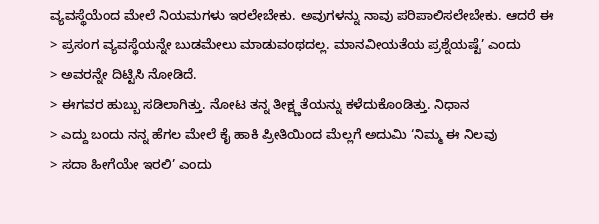ವ್ಯವಸ್ಥೆಯೆಂದ ಮೇಲೆ ನಿಯಮಗಳು ಇರಲೇಬೇಕು. ಅವುಗಳನ್ನು ನಾವು ಪರಿಪಾಲಿಸಲೇಬೇಕು. ಆದರೆ ಈ
> ಪ್ರಸಂಗ ವ್ಯವಸ್ಥೆಯನ್ನೇ ಬುಡಮೇಲು ಮಾಡುವಂಥದಲ್ಲ. ಮಾನವೀಯತೆಯ ಪ್ರಶ್ನೆಯಷ್ಟೆ’ ಎಂದು
> ಅವರನ್ನೇ ದಿಟ್ಟಿಸಿ ನೋಡಿದೆ.
> ಈಗವರ ಹುಬ್ಬು ಸಡಿಲಾಗಿತ್ತು. ನೋಟ ತನ್ನ ತೀಕ್ಷ್ಣತೆಯನ್ನು ಕಳೆದುಕೊಂಡಿತ್ತು. ನಿಧಾನ
> ಎದ್ದು ಬಂದು ನನ್ನ ಹೆಗಲ ಮೇಲೆ ಕೈ ಹಾಕಿ ಪ್ರೀತಿಯಿಂದ ಮೆಲ್ಲಗೆ ಅದುಮಿ ‘ನಿಮ್ಮ ಈ ನಿಲವು
> ಸದಾ ಹೀಗೆಯೇ ಇರಲಿ’ ಎಂದು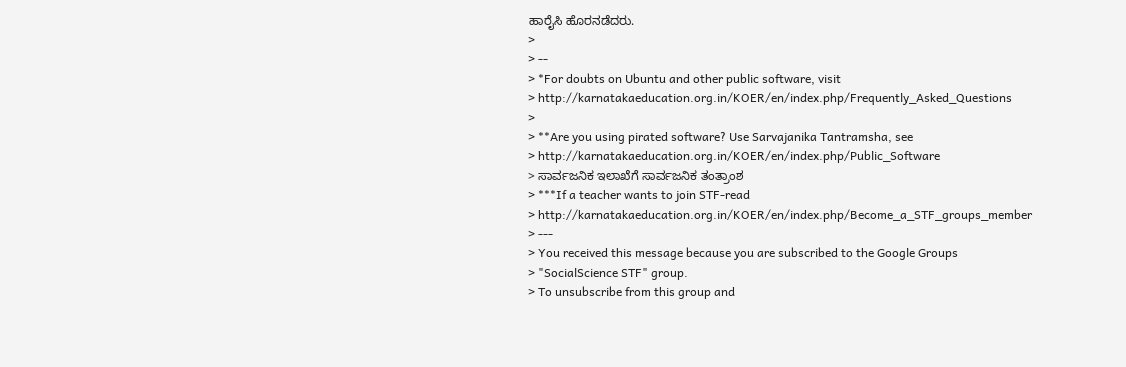ಹಾರೈಸಿ ಹೊರನಡೆದರು.
>
> --
> *For doubts on Ubuntu and other public software, visit
> http://karnatakaeducation.org.in/KOER/en/index.php/Frequently_Asked_Questions
>
> **Are you using pirated software? Use Sarvajanika Tantramsha, see
> http://karnatakaeducation.org.in/KOER/en/index.php/Public_Software
> ಸಾರ್ವಜನಿಕ ಇಲಾಖೆಗೆ ಸಾರ್ವಜನಿಕ ತಂತ್ರಾಂಶ
> ***If a teacher wants to join STF-read
> http://karnatakaeducation.org.in/KOER/en/index.php/Become_a_STF_groups_member
> ---
> You received this message because you are subscribed to the Google Groups
> "SocialScience STF" group.
> To unsubscribe from this group and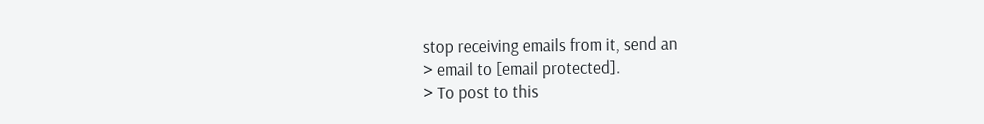stop receiving emails from it, send an
> email to [email protected].
> To post to this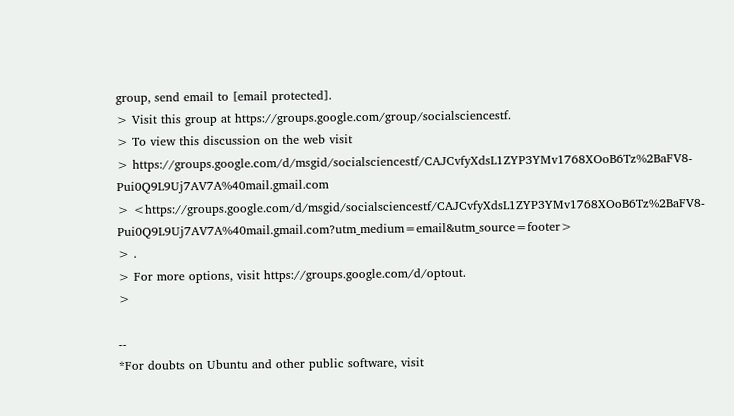group, send email to [email protected].
> Visit this group at https://groups.google.com/group/socialsciencestf.
> To view this discussion on the web visit
> https://groups.google.com/d/msgid/socialsciencestf/CAJCvfyXdsL1ZYP3YMv1768XOoB6Tz%2BaFV8-Pui0Q9L9Uj7AV7A%40mail.gmail.com
> <https://groups.google.com/d/msgid/socialsciencestf/CAJCvfyXdsL1ZYP3YMv1768XOoB6Tz%2BaFV8-Pui0Q9L9Uj7AV7A%40mail.gmail.com?utm_medium=email&utm_source=footer>
> .
> For more options, visit https://groups.google.com/d/optout.
>

--
*For doubts on Ubuntu and other public software, visit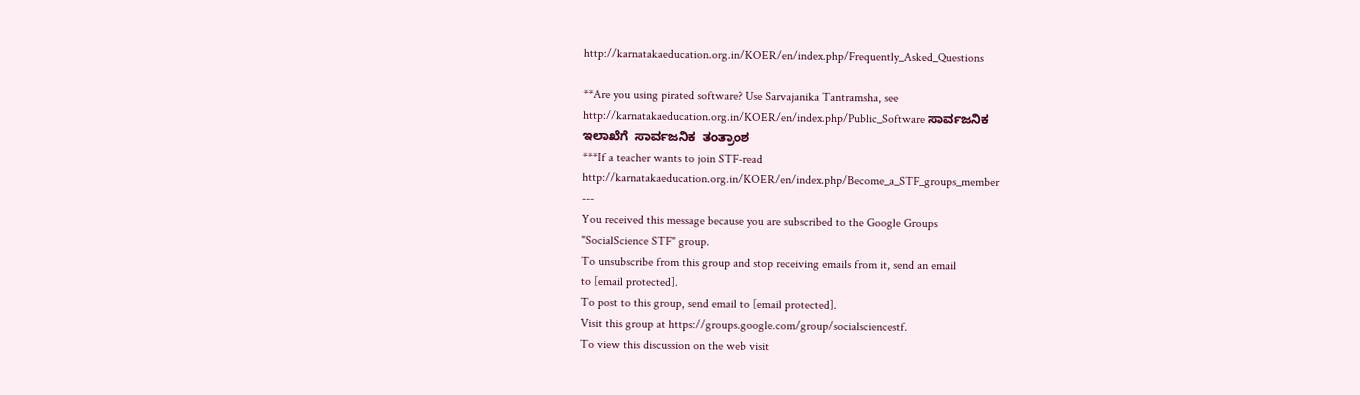http://karnatakaeducation.org.in/KOER/en/index.php/Frequently_Asked_Questions

**Are you using pirated software? Use Sarvajanika Tantramsha, see
http://karnatakaeducation.org.in/KOER/en/index.php/Public_Software ಸಾರ್ವಜನಿಕ
ಇಲಾಖೆಗೆ  ಸಾರ್ವಜನಿಕ  ತಂತ್ರಾಂಶ
***If a teacher wants to join STF-read
http://karnatakaeducation.org.in/KOER/en/index.php/Become_a_STF_groups_member
---
You received this message because you are subscribed to the Google Groups
"SocialScience STF" group.
To unsubscribe from this group and stop receiving emails from it, send an email
to [email protected].
To post to this group, send email to [email protected].
Visit this group at https://groups.google.com/group/socialsciencestf.
To view this discussion on the web visit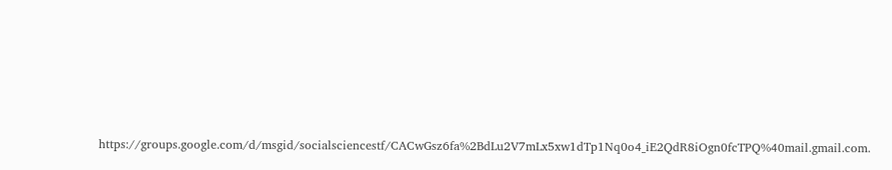https://groups.google.com/d/msgid/socialsciencestf/CACwGsz6fa%2BdLu2V7mLx5xw1dTp1Nq0o4_iE2QdR8iOgn0fcTPQ%40mail.gmail.com.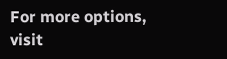For more options, visit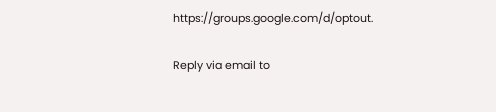https://groups.google.com/d/optout.

Reply via email to